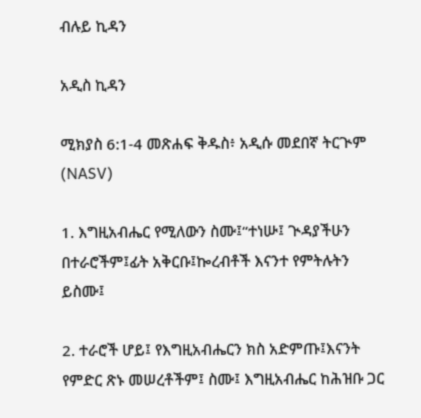ብሉይ ኪዳን

አዲስ ኪዳን

ሚክያስ 6:1-4 መጽሐፍ ቅዱስ፥ አዲሱ መደበኛ ትርጒም (NASV)

1. እግዚአብሔር የሚለውን ስሙ፤“ተነሡ፤ ጒዳያችሁን በተራሮችም፤ፊት አቅርቡ፤ኰረብቶች እናንተ የምትሉትን ይስሙ፤

2. ተራሮች ሆይ፤ የእግዚአብሔርን ክስ አድምጡ፤እናንት የምድር ጽኑ መሠረቶችም፤ ስሙ፤ እግዚአብሔር ከሕዝቡ ጋር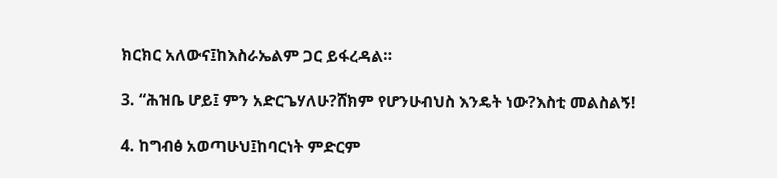ክርክር አለውና፤ከእስራኤልም ጋር ይፋረዳል።

3. “ሕዝቤ ሆይ፤ ምን አድርጌሃለሁ?ሸክም የሆንሁብህስ እንዴት ነው?እስቲ መልስልኝ!

4. ከግብፅ አወጣሁህ፤ከባርነት ምድርም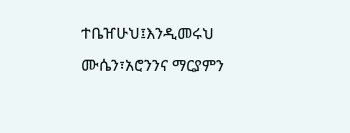ተቤዠሁህ፤እንዲመሩህ ሙሴን፣አሮንንና ማርያምን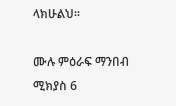ላክሁልህ።

ሙሉ ምዕራፍ ማንበብ ሚክያስ 6